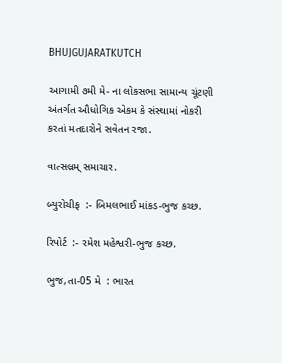BHUJGUJARATKUTCH

આગામી ૭મી મે- ના લોકસભા સામાન્ય ચૂંટણી અંતર્ગત ઔધોગિક એકમ કે સંસ્થામાં નોકરી કરતાં મતદારોને સવેતન રજા.

વાત્સલ્રમ્ સમાચાર.

બ્યુરોચીફ  :- બિમલભાઈ માંકડ-ભુજ કચ્છ.

રિપોર્ટ  :- રમેશ મહેશ્વરી-ભુજ કચ્છ.

ભુજ,તા-05 મે  : ભારત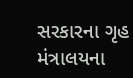સરકારના ગૃહ મંત્રાલયના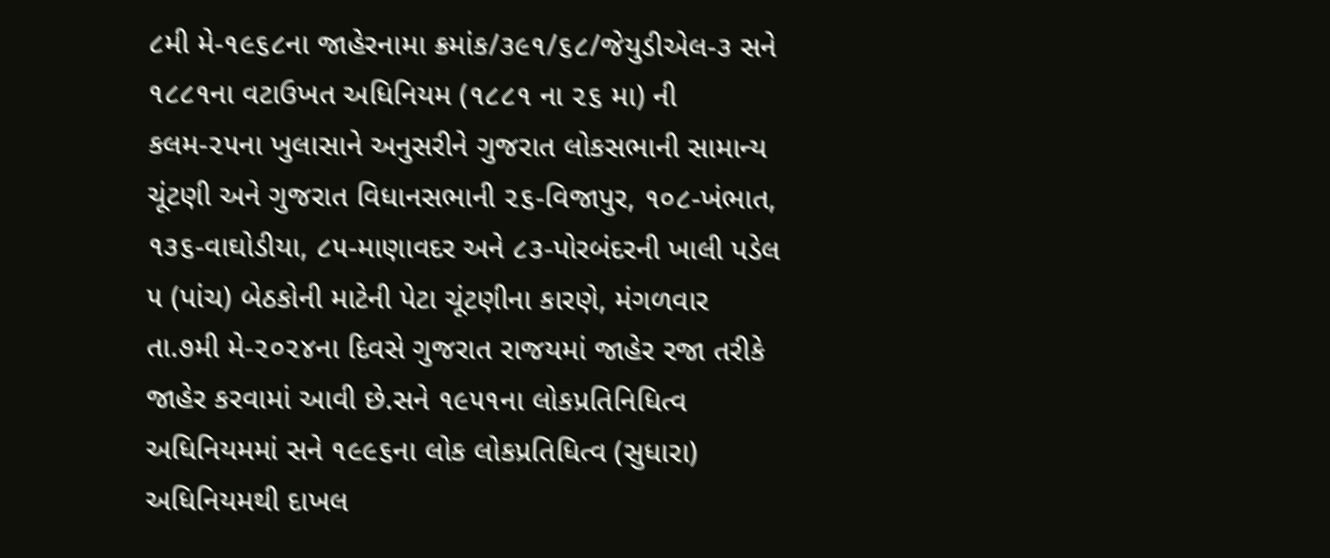૮મી મે-૧૯૬૮ના જાહેરનામા ક્રમાંક/૩૯૧/૬૮/જેયુડીએલ-૩ સને ૧૮૮૧ના વટાઉખત અધિનિયમ (૧૮૮૧ ના ૨૬ મા) ની કલમ-૨૫ના ખુલાસાને અનુસરીને ગુજરાત લોકસભાની સામાન્ય ચૂંટણી અને ગુજરાત વિધાનસભાની ૨૬-વિજાપુર, ૧૦૮-ખંભાત, ૧૩૬-વાઘોડીયા, ૮૫-માણાવદર અને ૮૩-પોરબંદરની ખાલી પડેલ ૫ (પાંચ) બેઠકોની માટેની પેટા ચૂંટણીના કારણે, મંગળવાર તા.૭મી મે-૨૦૨૪ના દિવસે ગુજરાત રાજયમાં જાહેર રજા તરીકે જાહેર કરવામાં આવી છે.સને ૧૯૫૧ના લોકપ્રતિનિધિત્વ અધિનિયમમાં સને ૧૯૯૬ના લોક લોકપ્રતિધિત્વ (સુધારા) અધિનિયમથી દાખલ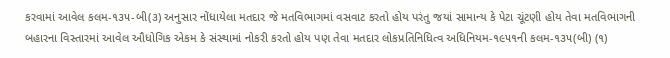કરવામાં આવેલ કલમ-૧૩૫-બી(૩) અનુસાર નોંધાયેલા મતદાર જે મતવિભાગમાં વસવાટ કરતો હોય પરંતુ જયાં સામાન્ય કે પેટા ચૂંટણી હોય તેવા મતવિભાગની બહારના વિસ્તારમાં આવેલ ઔધોગિક એકમ કે સંસ્થામાં નોકરી કરતો હોય પણ તેવા મતદાર લોકપ્રતિનિધિત્વ અધિનિયમ-૧૯૫૧ની કલમ-૧૩૫(બી) (૧)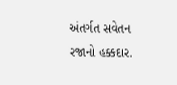અંતર્ગત સવેતન રજાનો હક્કદાર.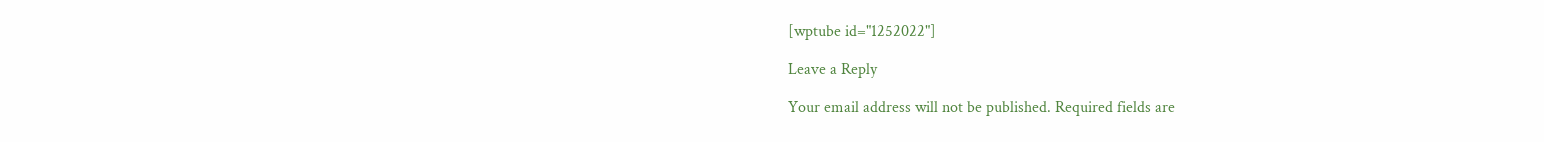[wptube id="1252022"]

Leave a Reply

Your email address will not be published. Required fields are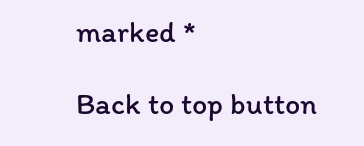marked *

Back to top button